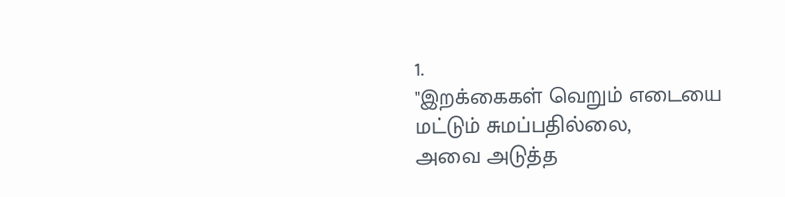1.
"இறக்கைகள் வெறும் எடையை மட்டும் சுமப்பதில்லை,
அவை அடுத்த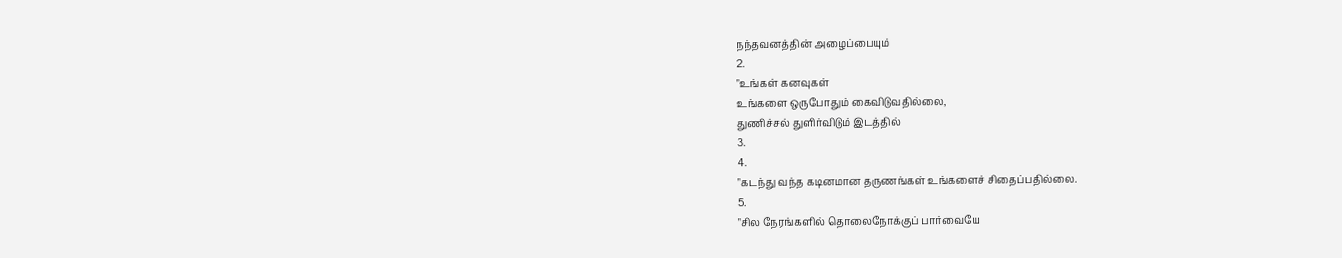நந்தவனத்தின் அழைப்பையும்
2.
"உங்கள் கனவுகள்
உங்களை ஒருபோதும் கைவிடுவதில்லை,
துணிச்சல் துளிர்விடும் இடத்தில்
3.
4.
"கடந்து வந்த கடினமான தருணங்கள் உங்களைச் சிதைப்பதில்லை.
5.
"சில நேரங்களில் தொலைநோக்குப் பார்வையே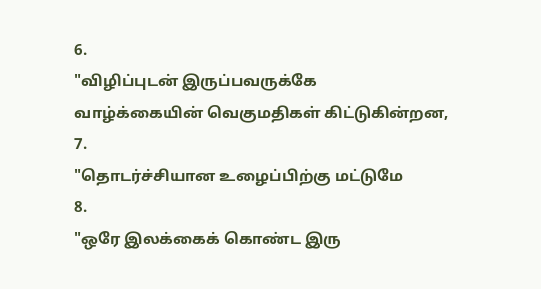6.
"விழிப்புடன் இருப்பவருக்கே
வாழ்க்கையின் வெகுமதிகள் கிட்டுகின்றன,
7.
"தொடர்ச்சியான உழைப்பிற்கு மட்டுமே
8.
"ஒரே இலக்கைக் கொண்ட இரு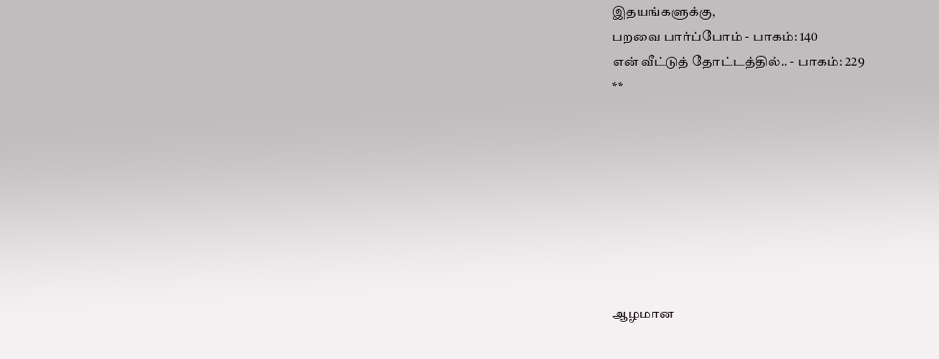இதயங்களுக்கு,
பறவை பார்ப்போம் - பாகம்: 140
என் வீட்டுத் தோட்டத்தில்.. - பாகம்: 229
**








ஆழமான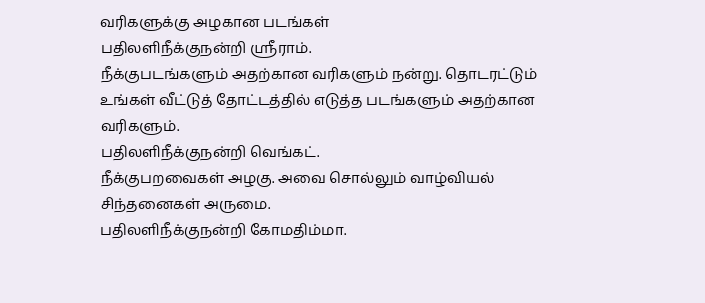வரிகளுக்கு அழகான படங்கள்
பதிலளிநீக்குநன்றி ஸ்ரீராம்.
நீக்குபடங்களும் அதற்கான வரிகளும் நன்று. தொடரட்டும் உங்கள் வீட்டுத் தோட்டத்தில் எடுத்த படங்களும் அதற்கான வரிகளும்.
பதிலளிநீக்குநன்றி வெங்கட்.
நீக்குபறவைகள் அழகு. அவை சொல்லும் வாழ்வியல் சிந்தனைகள் அருமை.
பதிலளிநீக்குநன்றி கோமதிம்மா.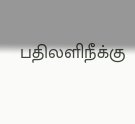பதிலளிநீக்கு